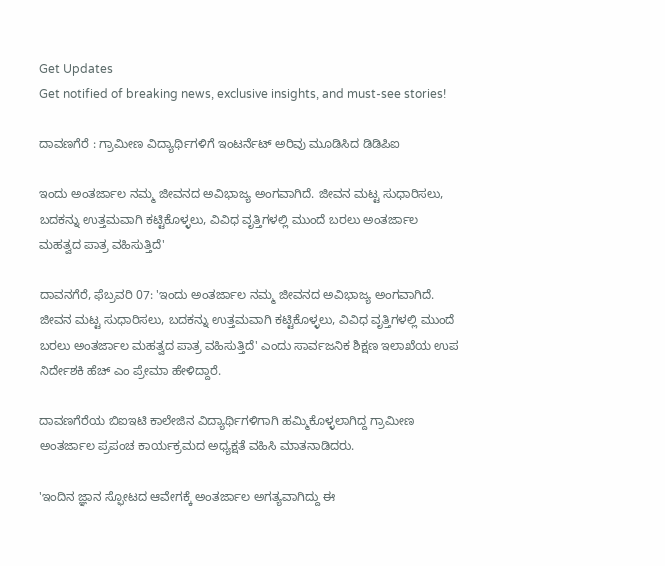Get Updates
Get notified of breaking news, exclusive insights, and must-see stories!

ದಾವಣಗೆರೆ : ಗ್ರಾಮೀಣ ವಿದ್ಯಾರ್ಥಿಗಳಿಗೆ ಇಂಟರ್ನೆಟ್ ಅರಿವು ಮೂಡಿಸಿದ ಡಿಡಿಪಿಐ

ಇಂದು ಅಂತರ್ಜಾಲ ನಮ್ಮ ಜೀವನದ ಅವಿಭಾಜ್ಯ ಅಂಗವಾಗಿದೆ. ಜೀವನ ಮಟ್ಟ ಸುಧಾರಿಸಲು, ಬದಕನ್ನು ಉತ್ತಮವಾಗಿ ಕಟ್ಟಿಕೊಳ್ಳಲು, ವಿವಿಧ ವೃತ್ತಿಗಳಲ್ಲಿ ಮುಂದೆ ಬರಲು ಅಂತರ್ಜಾಲ ಮಹತ್ವದ ಪಾತ್ರ ವಹಿಸುತ್ತಿದೆ'

ದಾವನಗೆರೆ, ಫೆಬ್ರವರಿ 07: 'ಇಂದು ಅಂತರ್ಜಾಲ ನಮ್ಮ ಜೀವನದ ಅವಿಭಾಜ್ಯ ಅಂಗವಾಗಿದೆ. ಜೀವನ ಮಟ್ಟ ಸುಧಾರಿಸಲು, ಬದಕನ್ನು ಉತ್ತಮವಾಗಿ ಕಟ್ಟಿಕೊಳ್ಳಲು, ವಿವಿಧ ವೃತ್ತಿಗಳಲ್ಲಿ ಮುಂದೆ ಬರಲು ಅಂತರ್ಜಾಲ ಮಹತ್ವದ ಪಾತ್ರ ವಹಿಸುತ್ತಿದೆ' ಎಂದು ಸಾರ್ವಜನಿಕ ಶಿಕ್ಷಣ ಇಲಾಖೆಯ ಉಪ ನಿರ್ದೇಶಕಿ ಹೆಚ್ ಎಂ ಪ್ರೇಮಾ ಹೇಳಿದ್ದಾರೆ.

ದಾವಣಗೆರೆಯ ಬಿಐಇಟಿ ಕಾಲೇಜಿನ ವಿದ್ಯಾರ್ಥಿಗಳಿಗಾಗಿ ಹಮ್ಮಿಕೊಳ್ಳಲಾಗಿದ್ದ ಗ್ರಾಮೀಣ ಅಂತರ್ಜಾಲ ಪ್ರಪಂಚ ಕಾರ್ಯಕ್ರಮದ ಅಧ್ಯಕ್ಷತೆ ವಹಿಸಿ ಮಾತನಾಡಿದರು.

'ಇಂದಿನ ಜ್ಞಾನ ಸ್ಫೋಟದ ಆವೇಗಕ್ಕೆ ಅಂತರ್ಜಾಲ ಅಗತ್ಯವಾಗಿದ್ದು ಈ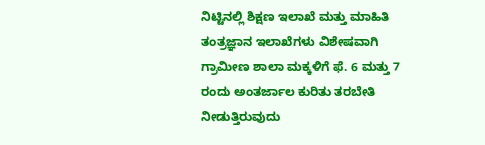ನಿಟ್ಟಿನಲ್ಲಿ ಶಿಕ್ಷಣ ಇಲಾಖೆ ಮತ್ತು ಮಾಹಿತಿ ತಂತ್ರಜ್ಞಾನ ಇಲಾಖೆಗಳು ವಿಶೇಷವಾಗಿ ಗ್ರಾಮೀಣ ಶಾಲಾ ಮಕ್ಕಳಿಗೆ ಫೆ. 6 ಮತ್ತು 7 ರಂದು ಅಂತರ್ಜಾಲ ಕುರಿತು ತರಬೇತಿ ನೀಡುತ್ತಿರುವುದು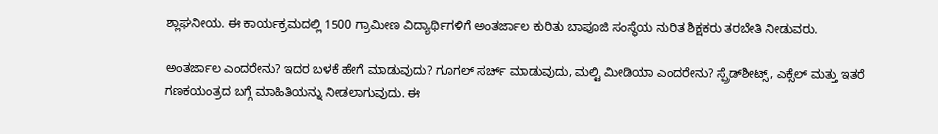ಶ್ಲಾಘನೀಯ. ಈ ಕಾರ್ಯಕ್ರಮದಲ್ಲಿ 1500 ಗ್ರಾಮೀಣ ವಿದ್ಯಾರ್ಥಿಗಳಿಗೆ ಅಂತರ್ಜಾಲ ಕುರಿತು ಬಾಪೂಜಿ ಸಂಸ್ಥೆಯ ನುರಿತ ಶಿಕ್ಷಕರು ತರಬೇತಿ ನೀಡುವರು.

ಅಂತರ್ಜಾಲ ಎಂದರೇನು? ಇದರ ಬಳಕೆ ಹೇಗೆ ಮಾಡುವುದು? ಗೂಗಲ್ ಸರ್ಚ್ ಮಾಡುವುದು, ಮಲ್ಟಿ ಮೀಡಿಯಾ ಎಂದರೇನು? ಸ್ಪ್ರೆಡ್‌ಶೀಟ್ಸ್, ಎಕ್ಸೆಲ್ ಮತ್ತು ಇತರೆ ಗಣಕಯಂತ್ರದ ಬಗ್ಗೆ ಮಾಹಿತಿಯನ್ನು ನೀಡಲಾಗುವುದು. ಈ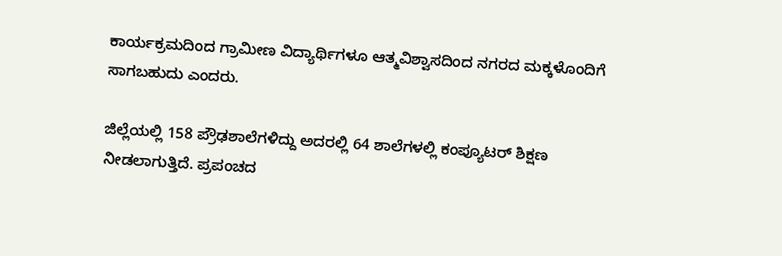ಕಾರ್ಯಕ್ರಮದಿಂದ ಗ್ರಾಮೀಣ ವಿದ್ಯಾರ್ಥಿಗಳೂ ಆತ್ಮವಿಶ್ವಾಸದಿಂದ ನಗರದ ಮಕ್ಕಳೊಂದಿಗೆ ಸಾಗಬಹುದು ಎಂದರು.

ಜಿಲ್ಲೆಯಲ್ಲಿ 158 ಪ್ರೌಢಶಾಲೆಗಳಿದ್ದು ಅದರಲ್ಲಿ 64 ಶಾಲೆಗಳಲ್ಲಿ ಕಂಪ್ಯೂಟರ್ ಶಿಕ್ಷಣ ನೀಡಲಾಗುತ್ತಿದೆ. ಪ್ರಪಂಚದ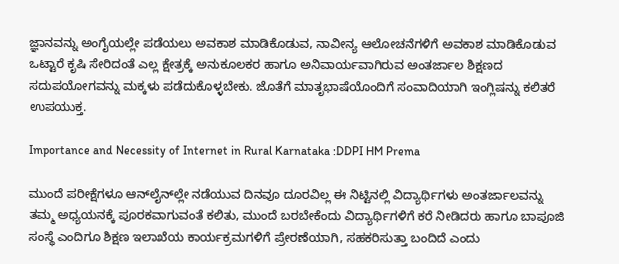ಜ್ಞಾನವನ್ನು ಅಂಗೈಯಲ್ಲೇ ಪಡೆಯಲು ಅವಕಾಶ ಮಾಡಿಕೊಡುವ, ನಾವೀನ್ಯ ಆಲೋಚನೆಗಳಿಗೆ ಅವಕಾಶ ಮಾಡಿಕೊಡುವ ಒಟ್ಟಾರೆ ಕೃಷಿ ಸೇರಿದಂತೆ ಎಲ್ಲ ಕ್ಷೇತ್ರಕ್ಕೆ ಅನುಕೂಲಕರ ಹಾಗೂ ಅನಿವಾರ್ಯವಾಗಿರುವ ಅಂತರ್ಜಾಲ ಶಿಕ್ಷಣದ ಸದುಪಯೋಗವನ್ನು ಮಕ್ಕಳು ಪಡೆದುಕೊಳ್ಳಬೇಕು. ಜೊತೆಗೆ ಮಾತೃಭಾಷೆಯೊಂದಿಗೆ ಸಂವಾದಿಯಾಗಿ ಇಂಗ್ಲಿಷನ್ನು ಕಲಿತರೆ ಉಪಯುಕ್ತ.

Importance and Necessity of Internet in Rural Karnataka :DDPI HM Prema

ಮುಂದೆ ಪರೀಕ್ಷೆಗಳೂ ಆನ್‌ಲೈನ್‌ಲ್ಲೇ ನಡೆಯುವ ದಿನವೂ ದೂರವಿಲ್ಲ ಈ ನಿಟ್ಟಿನಲ್ಲಿ ವಿದ್ಯಾರ್ಥಿಗಳು ಅಂತರ್ಜಾಲವನ್ನು ತಮ್ಮ ಅಧ್ಯಯನಕ್ಕೆ ಪೂರಕವಾಗುವಂತೆ ಕಲಿತು, ಮುಂದೆ ಬರಬೇಕೆಂದು ವಿದ್ಯಾರ್ಥಿಗಳಿಗೆ ಕರೆ ನೀಡಿದರು ಹಾಗೂ ಬಾಪೂಜಿ ಸಂಸ್ಥೆ ಎಂದಿಗೂ ಶಿಕ್ಷಣ ಇಲಾಖೆಯ ಕಾರ್ಯಕ್ರಮಗಳಿಗೆ ಪ್ರೇರಣೆಯಾಗಿ, ಸಹಕರಿಸುತ್ತಾ ಬಂದಿದೆ ಎಂದು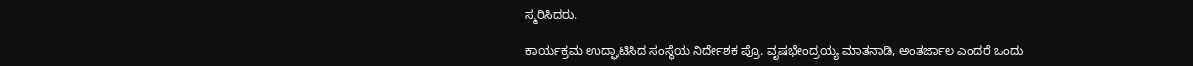ಸ್ಮರಿಸಿದರು.

ಕಾರ್ಯಕ್ರಮ ಉದ್ಘಾಟಿಸಿದ ಸಂಸ್ಥೆಯ ನಿರ್ದೇಶಕ ಪ್ರೊ. ವೃಷಭೇಂದ್ರಯ್ಯ ಮಾತನಾಡಿ, ಅಂತರ್ಜಾಲ ಎಂದರೆ ಒಂದು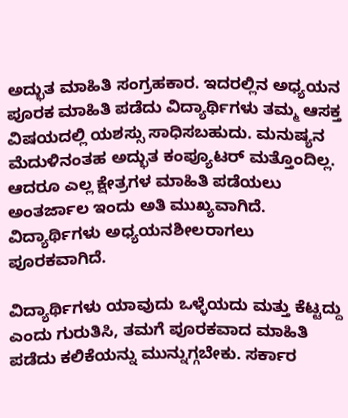ಅದ್ಭುತ ಮಾಹಿತಿ ಸಂಗ್ರಹಕಾರ. ಇದರಲ್ಲಿನ ಅಧ್ಯಯನ ಪೂರಕ ಮಾಹಿತಿ ಪಡೆದು ವಿದ್ಯಾರ್ಥಿಗಳು ತಮ್ಮ ಆಸಕ್ತ ವಿಷಯದಲ್ಲಿ ಯಶಸ್ಸು ಸಾಧಿಸಬಹುದು. ಮನುಷ್ಯನ ಮೆದುಳಿನಂತಹ ಅದ್ಭುತ ಕಂಪ್ಯೂಟರ್ ಮತ್ತೊಂದಿಲ್ಲ. ಆದರೂ ಎಲ್ಲ ಕ್ಷೇತ್ರಗಳ ಮಾಹಿತಿ ಪಡೆಯಲು ಅಂತರ್ಜಾಲ ಇಂದು ಅತಿ ಮುಖ್ಯವಾಗಿದೆ. ವಿದ್ಯಾರ್ಥಿಗಳು ಅಧ್ಯಯನಶೀಲರಾಗಲು ಪೂರಕವಾಗಿದೆ.

ವಿದ್ಯಾರ್ಥಿಗಳು ಯಾವುದು ಒಳ್ಳೆಯದು ಮತ್ತು ಕೆಟ್ಟದ್ದು ಎಂದು ಗುರುತಿಸಿ, ತಮಗೆ ಪೂರಕವಾದ ಮಾಹಿತಿ ಪಡೆದು ಕಲಿಕೆಯನ್ನು ಮುನ್ನುಗ್ಗಬೇಕು. ಸರ್ಕಾರ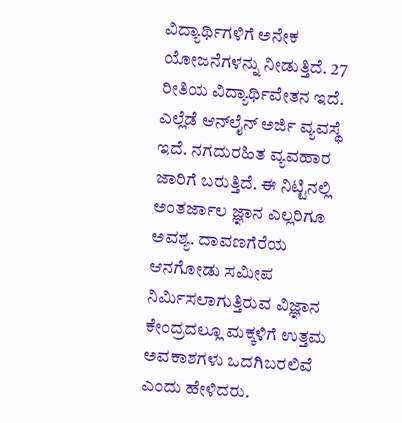ವಿದ್ಯಾರ್ಥಿಗಳಿಗೆ ಅನೇಕ ಯೋಜನೆಗಳನ್ನು ನೀಡುತ್ತಿದೆ. 27 ರೀತಿಯ ವಿದ್ಯಾರ್ಥಿವೇತನ ಇದೆ. ಎಲ್ಲೆಡೆ ಆನ್‌ಲೈನ್ ಅರ್ಜಿ ವ್ಯವಸ್ಥೆ ಇದೆ. ನಗದುರಹಿತ ವ್ಯವಹಾರ ಜಾರಿಗೆ ಬರುತ್ತಿದೆ. ಈ ನಿಟ್ಟಿನಲ್ಲಿ ಅಂತರ್ಜಾಲ ಜ್ಞಾನ ಎಲ್ಲರಿಗೂ ಅವಶ್ಯ. ದಾವಣಗೆರೆಯ ಆನಗೋಡು ಸಮೀಪ ನಿರ್ಮಿಸಲಾಗುತ್ತಿರುವ ವಿಜ್ಞಾನ ಕೇಂದ್ರದಲ್ಲೂ ಮಕ್ಕಳಿಗೆ ಉತ್ತಮ ಅವಕಾಶಗಳು ಒದಗಿಬರಲಿವೆ ಎಂದು ಹೇಳಿದರು.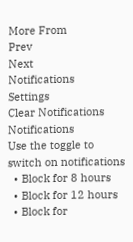More From
Prev
Next
Notifications
Settings
Clear Notifications
Notifications
Use the toggle to switch on notifications
  • Block for 8 hours
  • Block for 12 hours
  • Block for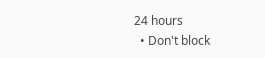24 hours
  • Don't block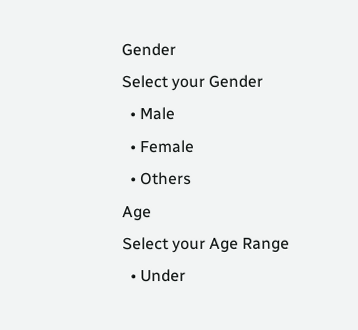Gender
Select your Gender
  • Male
  • Female
  • Others
Age
Select your Age Range
  • Under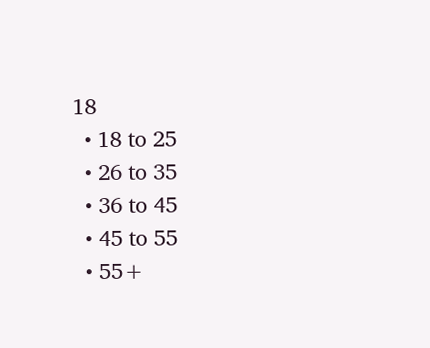18
  • 18 to 25
  • 26 to 35
  • 36 to 45
  • 45 to 55
  • 55+